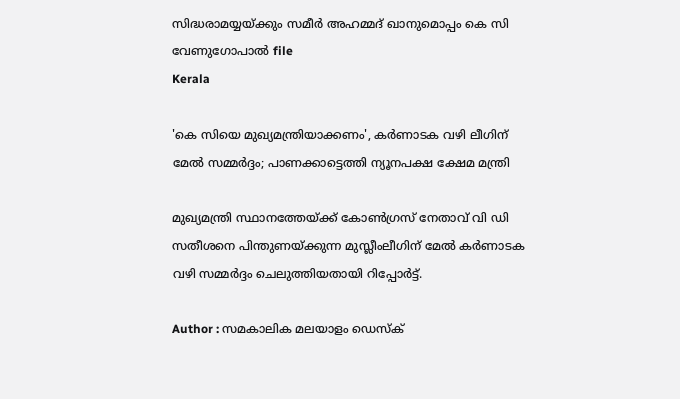സിദ്ധരാമയ്യയ്ക്കും സമീർ അഹമ്മദ് ഖാനുമൊപ്പം കെ സി വേണുഗോപാൽ file
Kerala

'കെ സിയെ മുഖ്യമന്ത്രിയാക്കണം', കര്‍ണാടക വഴി ലീഗിന് മേൽ സമ്മര്‍ദ്ദം; പാണക്കാട്ടെത്തി ന്യൂനപക്ഷ ക്ഷേമ മന്ത്രി

മുഖ്യമന്ത്രി സ്ഥാനത്തേയ്ക്ക് കോണ്‍ഗ്രസ് നേതാവ് വി ഡി സതീശനെ പിന്തുണയ്ക്കുന്ന മുസ്ലീംലീഗിന് മേല്‍ കര്‍ണാടക വഴി സമ്മര്‍ദ്ദം ചെലുത്തിയതായി റിപ്പോര്‍ട്ട്.

Author : സമകാലിക മലയാളം ഡെസ്ക്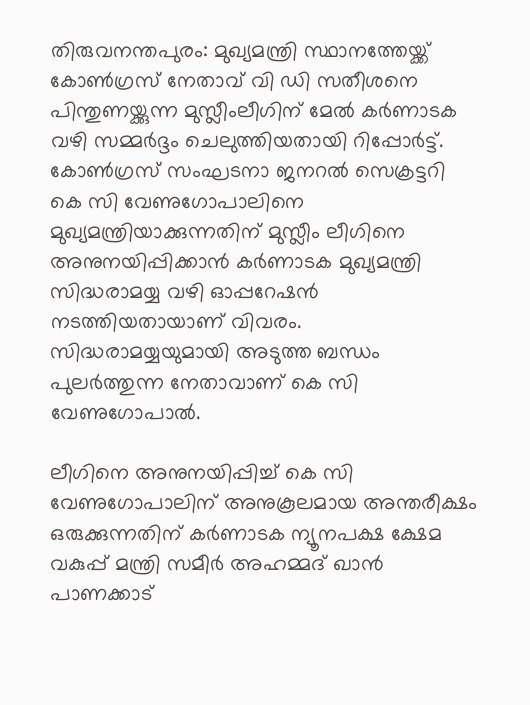തിരുവനന്തപുരം: മുഖ്യമന്ത്രി സ്ഥാനത്തേയ്ക്ക് കോണ്‍ഗ്രസ് നേതാവ് വി ഡി സതീശനെ പിന്തുണയ്ക്കുന്ന മുസ്ലീംലീഗിന് മേല്‍ കര്‍ണാടക വഴി സമ്മര്‍ദ്ദം ചെലുത്തിയതായി റിപ്പോര്‍ട്ട്. കോണ്‍ഗ്രസ് സംഘടനാ ജനറല്‍ സെക്രട്ടറി കെ സി വേണുഗോപാലിനെ മുഖ്യമന്ത്രിയാക്കുന്നതിന് മുസ്ലീം ലീഗിനെ അനുനയിപ്പിക്കാന്‍ കര്‍ണാടക മുഖ്യമന്ത്രി സിദ്ധരാമയ്യ വഴി ഓപ്പറേഷന്‍ നടത്തിയതായാണ് വിവരം. സിദ്ധരാമയ്യയുമായി അടുത്ത ബന്ധം പുലര്‍ത്തുന്ന നേതാവാണ് കെ സി വേണുഗോപാല്‍.

ലീഗിനെ അനുനയിപ്പിച്ച് കെ സി വേണുഗോപാലിന് അനുകൂലമായ അന്തരീക്ഷം ഒരുക്കുന്നതിന് കര്‍ണാടക ന്യൂനപക്ഷ ക്ഷേമ വകുപ്പ് മന്ത്രി സമീര്‍ അഹമ്മദ് ഖാന്‍ പാണക്കാട്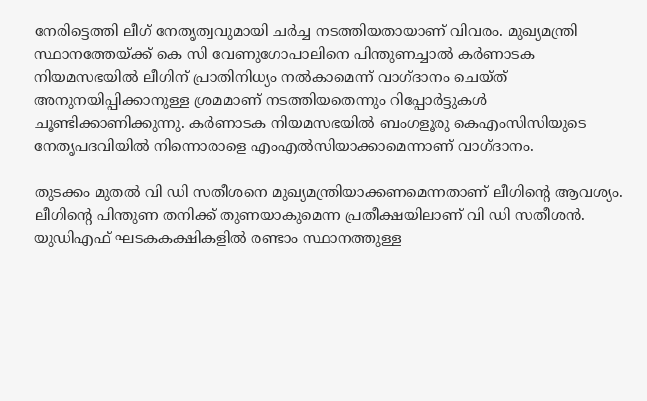നേരിട്ടെത്തി ലീഗ് നേതൃത്വവുമായി ചര്‍ച്ച നടത്തിയതായാണ് വിവരം. മുഖ്യമന്ത്രി സ്ഥാനത്തേയ്ക്ക് കെ സി വേണുഗോപാലിനെ പിന്തുണച്ചാല്‍ കര്‍ണാടക നിയമസഭയില്‍ ലീഗിന് പ്രാതിനിധ്യം നല്‍കാമെന്ന് വാഗ്ദാനം ചെയ്ത് അനുനയിപ്പിക്കാനുള്ള ശ്രമമാണ് നടത്തിയതെന്നും റിപ്പോര്‍ട്ടുകള്‍ ചൂണ്ടിക്കാണിക്കുന്നു. കർണാടക നിയമസഭയിൽ ബംഗളൂരു കെഎംസിസിയുടെ നേതൃപദവിയിൽ നിന്നൊരാളെ എംഎൽസിയാക്കാമെന്നാണ് വാഗ്ദാനം.

തുടക്കം മുതല്‍ വി ഡി സതീശനെ മുഖ്യമന്ത്രിയാക്കണമെന്നതാണ് ലീഗിന്റെ ആവശ്യം. ലീഗിന്റെ പിന്തുണ തനിക്ക് തുണയാകുമെന്ന പ്രതീക്ഷയിലാണ് വി ഡി സതീശന്‍. യുഡിഎഫ് ഘടകകക്ഷികളില്‍ രണ്ടാം സ്ഥാനത്തുള്ള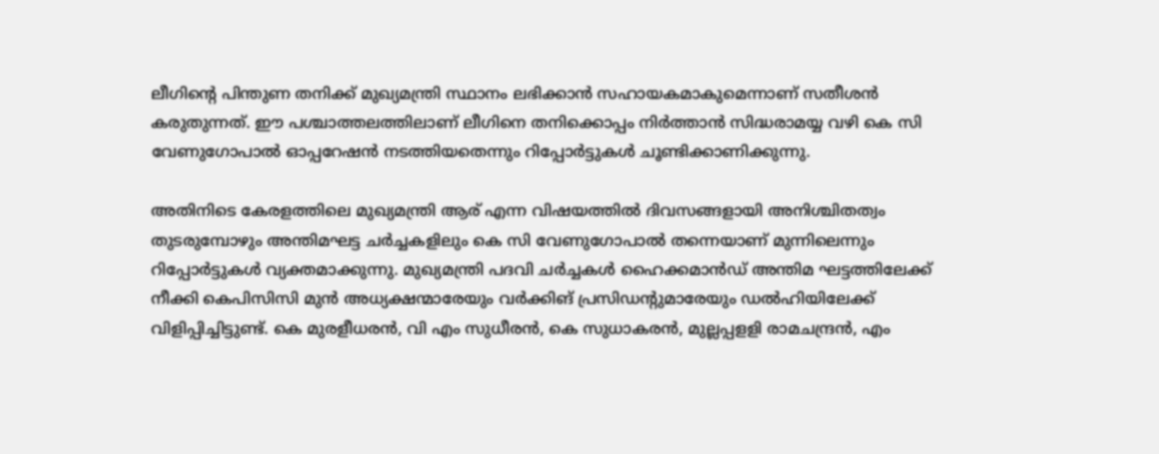ലീഗിന്റെ പിന്തുണ തനിക്ക് മുഖ്യമന്ത്രി സ്ഥാനം ലഭിക്കാന്‍ സഹായകമാകുമെന്നാണ് സതീശന്‍ കരുതുന്നത്. ഈ പശ്ചാത്തലത്തിലാണ് ലീഗിനെ തനിക്കൊപ്പം നിര്‍ത്താന്‍ സിദ്ധരാമയ്യ വഴി കെ സി വേണുഗോപാല്‍ ഓപ്പറേഷന്‍ നടത്തിയതെന്നും റിപ്പോര്‍ട്ടുകള്‍ ചൂണ്ടിക്കാണിക്കുന്നു.

അതിനിടെ കേരളത്തിലെ മുഖ്യമന്ത്രി ആര് എന്ന വിഷയത്തില്‍ ദിവസങ്ങളായി അനിശ്ചിതത്വം തുടരുമ്പോഴും അന്തിമഘട്ട ചര്‍ച്ചകളിലും കെ സി വേണുഗോപാല്‍ തന്നെയാണ് മുന്നിലെന്നും റിപ്പോര്‍ട്ടുകള്‍ വ്യക്തമാക്കുന്നു. മുഖ്യമന്ത്രി പദവി ചര്‍ച്ചകള്‍ ഹൈക്കമാന്‍ഡ് അന്തിമ ഘട്ടത്തിലേക്ക് നീക്കി കെപിസിസി മുന്‍ അധ്യക്ഷന്മാരേയും വര്‍ക്കിങ് പ്രസിഡന്റുമാരേയും ഡല്‍ഹിയിലേക്ക് വിളിപ്പിച്ചിട്ടുണ്ട്. കെ മുരളീധരന്‍, വി എം സുധീരന്‍, കെ സുധാകരന്‍, മുല്ലപ്പളളി രാമചന്ദ്രന്‍, എം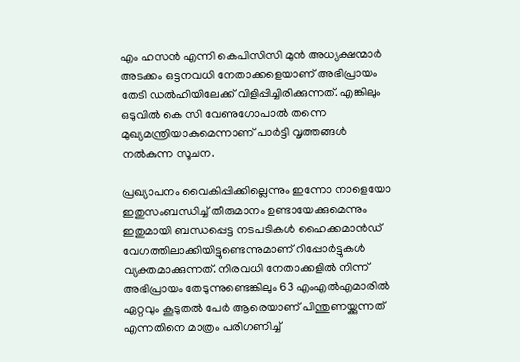എം ഹസന്‍ എന്നി കെപിസിസി മുന്‍ അധ്യക്ഷന്മാര്‍ അടക്കം ഒട്ടനവധി നേതാക്കളെയാണ് അഭിപ്രായം തേടി ഡല്‍ഹിയിലേക്ക് വിളിപ്പിച്ചിരിക്കുന്നത്. എങ്കിലും ഒടുവില്‍ കെ സി വേണുഗോപാല്‍ തന്നെ മുഖ്യമന്ത്രിയാകുമെന്നാണ് പാര്‍ട്ടി വൃത്തങ്ങള്‍ നല്‍കുന്ന സൂചന.

പ്രഖ്യാപനം വൈകിപ്പിക്കില്ലെന്നും ഇന്നോ നാളെയോ ഇതുസംബന്ധിച്ച് തീരുമാനം ഉണ്ടായേക്കുമെന്നും ഇതുമായി ബന്ധപ്പെട്ട നടപടികള്‍ ഹൈക്കമാന്‍ഡ് വേഗത്തിലാക്കിയിട്ടുണ്ടെന്നുമാണ് റിപ്പോര്‍ട്ടുകള്‍ വ്യക്തമാക്കുന്നത്. നിരവധി നേതാക്കളില്‍ നിന്ന് അഭിപ്രായം തേടുന്നുണ്ടെങ്കിലും 63 എംഎല്‍എമാരില്‍ ഏറ്റവും കൂടുതല്‍ പേര്‍ ആരെയാണ് പിന്തുണയ്ക്കുന്നത് എന്നതിനെ മാത്രം പരിഗണിച്ച്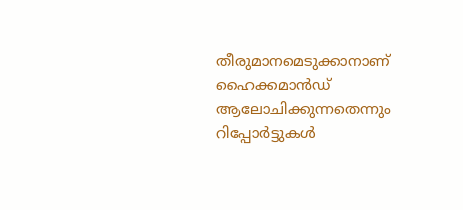തീരുമാനമെടുക്കാനാണ് ഹൈക്കമാന്‍ഡ് ആലോചിക്കുന്നതെന്നും റിപ്പോര്‍ട്ടുകള്‍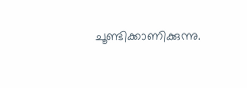ചൂണ്ടിക്കാണിക്കുന്നു.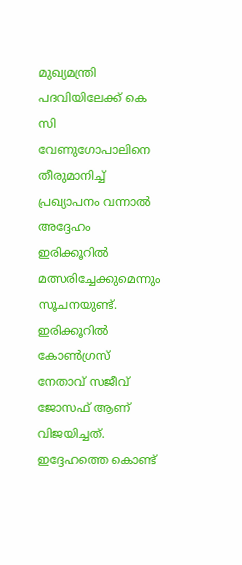മുഖ്യമന്ത്രി പദവിയിലേക്ക് കെ സി വേണുഗോപാലിനെ തീരുമാനിച്ച് പ്രഖ്യാപനം വന്നാല്‍ അദ്ദേഹം ഇരിക്കൂറില്‍ മത്സരിച്ചേക്കുമെന്നും സൂചനയുണ്ട്. ഇരിക്കൂറില്‍ കോണ്‍ഗ്രസ് നേതാവ് സജീവ് ജോസഫ് ആണ് വിജയിച്ചത്. ഇദ്ദേഹത്തെ കൊണ്ട്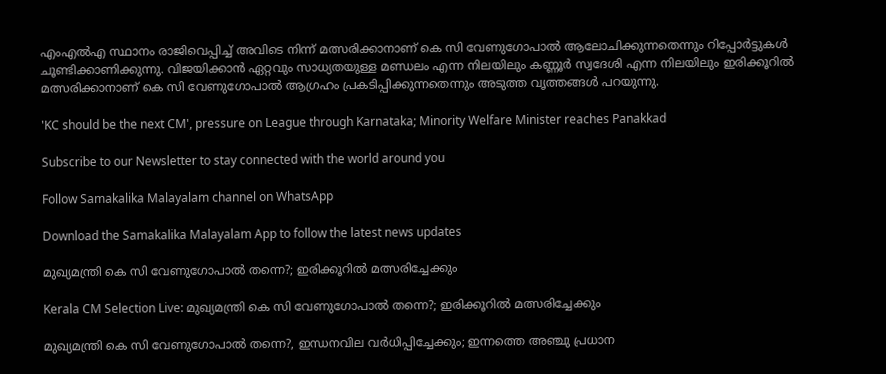എംഎല്‍എ സ്ഥാനം രാജിവെപ്പിച്ച് അവിടെ നിന്ന് മത്സരിക്കാനാണ് കെ സി വേണുഗോപാല്‍ ആലോചിക്കുന്നതെന്നും റിപ്പോര്‍ട്ടുകള്‍ ചൂണ്ടിക്കാണിക്കുന്നു. വിജയിക്കാന്‍ ഏറ്റവും സാധ്യതയുള്ള മണ്ഡലം എന്ന നിലയിലും കണ്ണൂര്‍ സ്വദേശി എന്ന നിലയിലും ഇരിക്കൂറില്‍ മത്സരിക്കാനാണ് കെ സി വേണുഗോപാല്‍ ആഗ്രഹം പ്രകടിപ്പിക്കുന്നതെന്നും അടുത്ത വൃത്തങ്ങള്‍ പറയുന്നു.

'KC should be the next CM', pressure on League through Karnataka; Minority Welfare Minister reaches Panakkad

Subscribe to our Newsletter to stay connected with the world around you

Follow Samakalika Malayalam channel on WhatsApp

Download the Samakalika Malayalam App to follow the latest news updates

മുഖ്യമന്ത്രി കെ സി വേണുഗോപാല്‍ തന്നെ?; ഇരിക്കൂറില്‍ മത്സരിച്ചേക്കും

Kerala CM Selection Live: മുഖ്യമന്ത്രി കെ സി വേണുഗോപാല്‍ തന്നെ?; ഇരിക്കൂറില്‍ മത്സരിച്ചേക്കും

മുഖ്യമന്ത്രി കെ സി വേണുഗോപാൽ തന്നെ?, ഇന്ധനവില വർധിപ്പിച്ചേക്കും; ഇന്നത്തെ അഞ്ചു പ്രധാന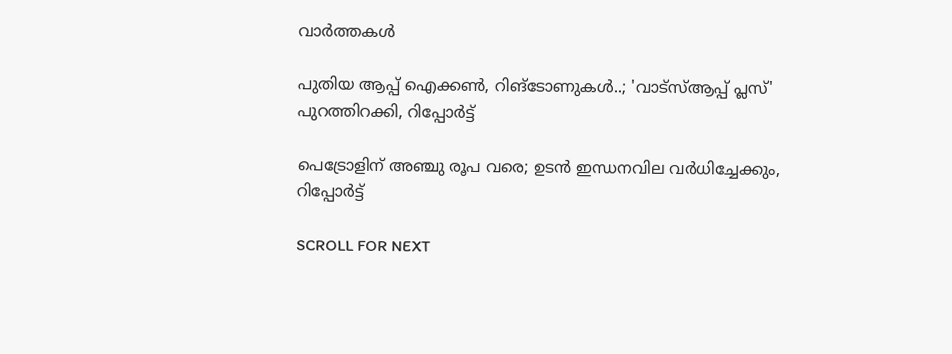വാർത്തകൾ

പുതിയ ആപ്പ് ഐക്കണ്‍, റിങ്‌ടോണുകള്‍..; 'വാട്‌സ്ആപ്പ് പ്ലസ്' പുറത്തിറക്കി, റിപ്പോര്‍ട്ട്

പെട്രോളിന് അഞ്ചു രൂപ വരെ; ഉടന്‍ ഇന്ധനവില വര്‍ധിച്ചേക്കും, റിപ്പോര്‍ട്ട്

SCROLL FOR NEXT